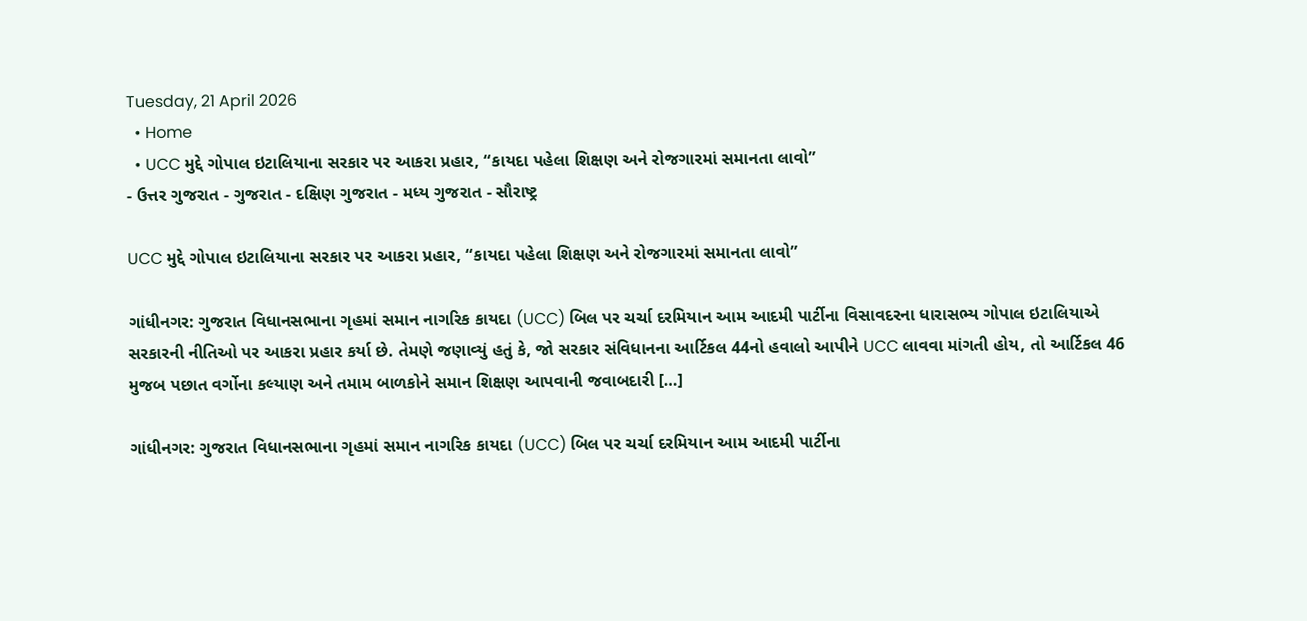Tuesday, 21 April 2026
  • Home
  • UCC મુદ્દે ગોપાલ ઇટાલિયાના સરકાર પર આકરા પ્રહાર, “કાયદા પહેલા શિક્ષણ અને રોજગારમાં સમાનતા લાવો”
- ઉત્તર ગુજરાત - ગુજરાત - દક્ષિણ ગુજરાત - મધ્ય ગુજરાત - સૌરાષ્ટ્ર

UCC મુદ્દે ગોપાલ ઇટાલિયાના સરકાર પર આકરા પ્રહાર, “કાયદા પહેલા શિક્ષણ અને રોજગારમાં સમાનતા લાવો”

ગાંધીનગર: ગુજરાત વિધાનસભાના ગૃહમાં સમાન નાગરિક કાયદા (UCC) બિલ પર ચર્ચા દરમિયાન આમ આદમી પાર્ટીના વિસાવદરના ધારાસભ્ય ગોપાલ ઇટાલિયાએ સરકારની નીતિઓ પર આકરા પ્રહાર કર્યા છે. તેમણે જણાવ્યું હતું કે, જો સરકાર સંવિધાનના આર્ટિકલ 44નો હવાલો આપીને UCC લાવવા માંગતી હોય, તો આર્ટિકલ 46 મુજબ પછાત વર્ગોના કલ્યાણ અને તમામ બાળકોને સમાન શિક્ષણ આપવાની જવાબદારી […]

ગાંધીનગર: ગુજરાત વિધાનસભાના ગૃહમાં સમાન નાગરિક કાયદા (UCC) બિલ પર ચર્ચા દરમિયાન આમ આદમી પાર્ટીના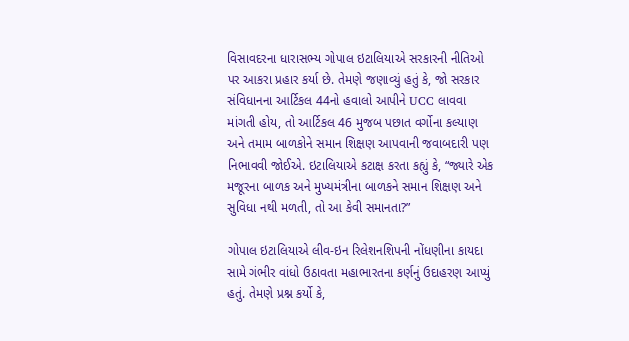વિસાવદરના ધારાસભ્ય ગોપાલ ઇટાલિયાએ સરકારની નીતિઓ પર આકરા પ્રહાર કર્યા છે. તેમણે જણાવ્યું હતું કે, જો સરકાર સંવિધાનના આર્ટિકલ 44નો હવાલો આપીને UCC લાવવા માંગતી હોય, તો આર્ટિકલ 46 મુજબ પછાત વર્ગોના કલ્યાણ અને તમામ બાળકોને સમાન શિક્ષણ આપવાની જવાબદારી પણ નિભાવવી જોઈએ. ઇટાલિયાએ કટાક્ષ કરતા કહ્યું કે, “જ્યારે એક મજૂરના બાળક અને મુખ્યમંત્રીના બાળકને સમાન શિક્ષણ અને સુવિધા નથી મળતી, તો આ કેવી સમાનતા?”

ગોપાલ ઇટાલિયાએ લીવ-ઇન રિલેશનશિપની નોંધણીના કાયદા સામે ગંભીર વાંધો ઉઠાવતા મહાભારતના કર્ણનું ઉદાહરણ આપ્યું હતું. તેમણે પ્રશ્ન કર્યો કે,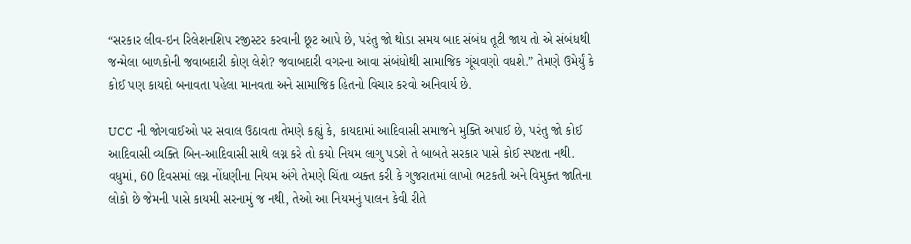“સરકાર લીવ-ઇન રિલેશનશિપ રજીસ્ટર કરવાની છૂટ આપે છે, પરંતુ જો થોડા સમય બાદ સંબંધ તૂટી જાય તો એ સંબંધથી જન્મેલા બાળકોની જવાબદારી કોણ લેશે? જવાબદારી વગરના આવા સંબંધોથી સામાજિક ગૂંચવણો વધશે.” તેમણે ઉમેર્યું કે કોઈ પણ કાયદો બનાવતા પહેલા માનવતા અને સામાજિક હિતનો વિચાર કરવો અનિવાર્ય છે.

UCC ની જોગવાઈઓ પર સવાલ ઉઠાવતા તેમણે કહ્યું કે, કાયદામાં આદિવાસી સમાજને મુક્તિ અપાઈ છે, પરંતુ જો કોઈ આદિવાસી વ્યક્તિ બિન-આદિવાસી સાથે લગ્ન કરે તો કયો નિયમ લાગુ પડશે તે બાબતે સરકાર પાસે કોઈ સ્પષ્ટતા નથી. વધુમાં, 60 દિવસમાં લગ્ન નોંધણીના નિયમ અંગે તેમણે ચિંતા વ્યક્ત કરી કે ગુજરાતમાં લાખો ભટકતી અને વિમુક્ત જાતિના લોકો છે જેમની પાસે કાયમી સરનામું જ નથી, તેઓ આ નિયમનું પાલન કેવી રીતે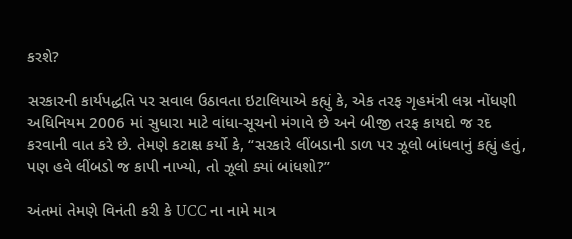કરશે?

સરકારની કાર્યપદ્ધતિ પર સવાલ ઉઠાવતા ઇટાલિયાએ કહ્યું કે, એક તરફ ગૃહમંત્રી લગ્ન નોંધણી અધિનિયમ 2006 માં સુધારા માટે વાંધા-સૂચનો મંગાવે છે અને બીજી તરફ કાયદો જ રદ કરવાની વાત કરે છે. તેમણે કટાક્ષ કર્યો કે, “સરકારે લીંબડાની ડાળ પર ઝૂલો બાંધવાનું કહ્યું હતું, પણ હવે લીંબડો જ કાપી નાખ્યો, તો ઝૂલો ક્યાં બાંધશો?”

અંતમાં તેમણે વિનંતી કરી કે UCC ના નામે માત્ર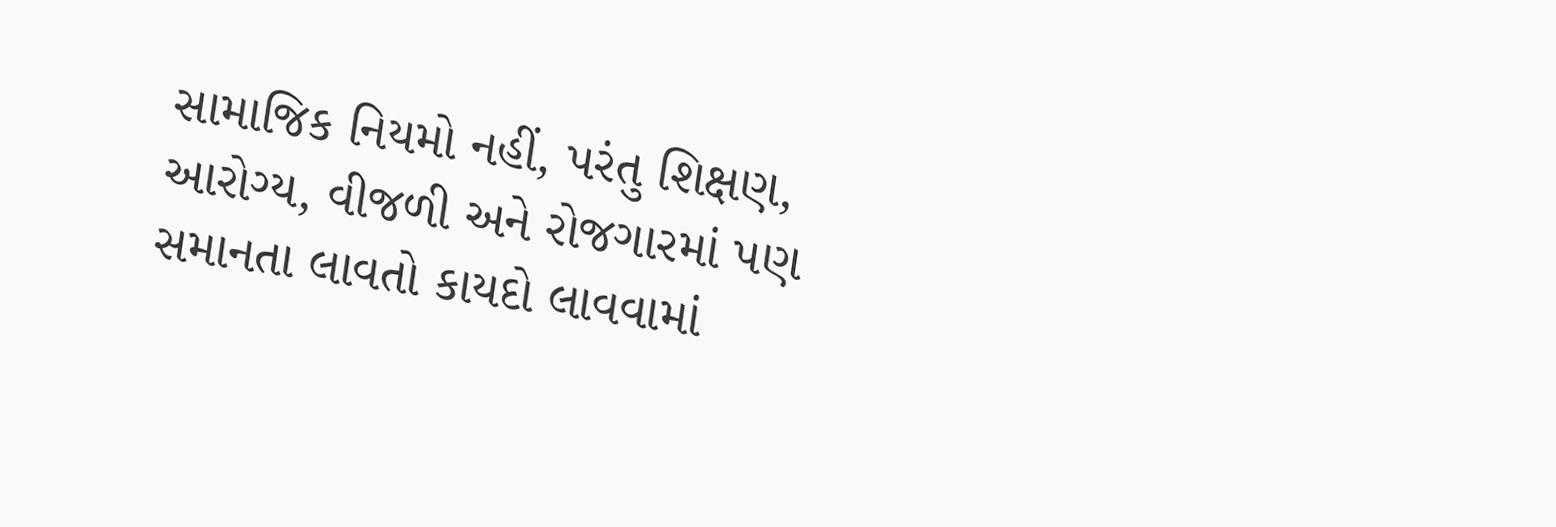સામાજિક નિયમો નહીં, પરંતુ શિક્ષણ, આરોગ્ય, વીજળી અને રોજગારમાં પણ સમાનતા લાવતો કાયદો લાવવામાં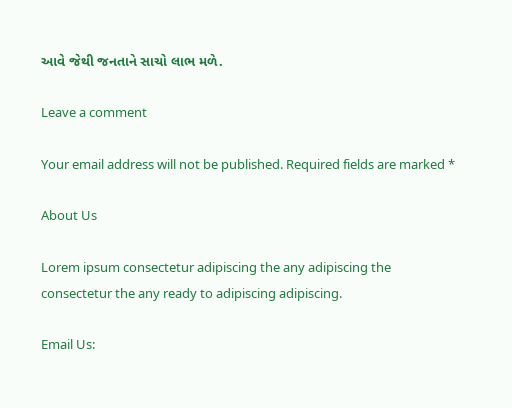આવે જેથી જનતાને સાચો લાભ મળે.

Leave a comment

Your email address will not be published. Required fields are marked *

About Us

Lorem ipsum consectetur adipiscing the any adipiscing the consectetur the any ready to adipiscing adipiscing.

Email Us: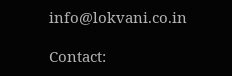info@lokvani.co.in

Contact: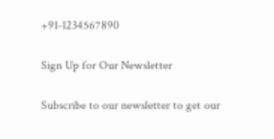+91-1234567890

Sign Up for Our Newsletter

Subscribe to our newsletter to get our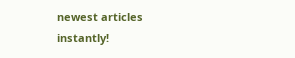newest articles instantly!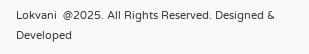Lokvani  @2025. All Rights Reserved. Designed & Developed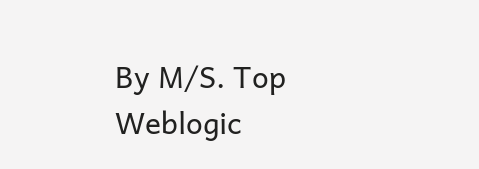By M/S. Top Weblogic